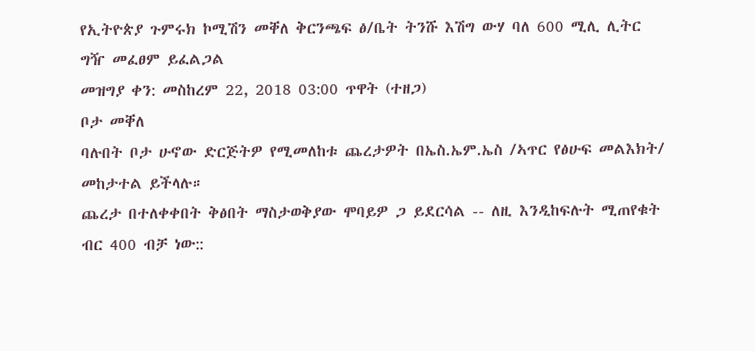የኢትዮጵያ ጉምሩክ ኮሚሽን መቐለ ቅርንጫፍ ፅ/ቤት ትንሹ እሽግ ውሃ ባለ 600 ሚሊ ሊትር ግዥ መፈፀም ይፈልጋል
መዝግያ ቀን: መስከረም 22, 2018 03:00 ጥዋት (ተዘጋ)
ቦታ መቐለ
ባሉበት ቦታ ሁኖው ድርጅትዎ የሚመለከቱ ጨረታዎት በኤስ.ኤም.ኤስ /ኣጥር የፅሁፍ መልእክት/ መከታተል ይችላሉ።
ጨረታ በተለቀቀበት ቅፅበት ማስታወቅያው ሞባይዎ ጋ ይደርሳል -- ለዚ እንዲከፍሉት ሚጠየቁት ብር 400 ብቻ ነው::